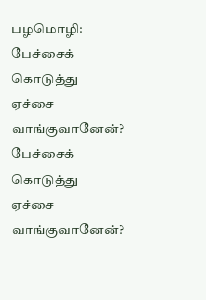பழமொழி: பேச்சைக் கொடுத்து ஏச்சை வாங்குவானேன்?
பேச்சைக் கொடுத்து ஏச்சை வாங்குவானேன்?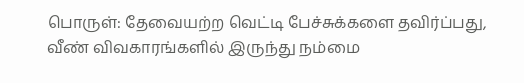பொருள்: தேவையற்ற வெட்டி பேச்சுக்களை தவிர்ப்பது, வீண் விவகாரங்களில் இருந்து நம்மை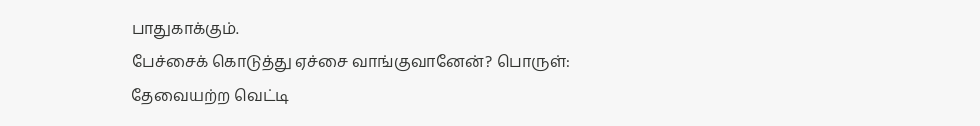பாதுகாக்கும்.
பேச்சைக் கொடுத்து ஏச்சை வாங்குவானேன்? பொருள்: தேவையற்ற வெட்டி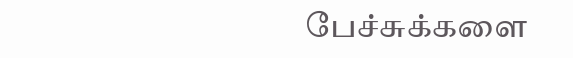பேச்சுக்களை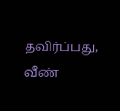தவிர்ப்பது, வீண்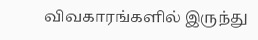விவகாரங்களில் இருந்து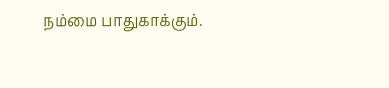நம்மை பாதுகாக்கும்.